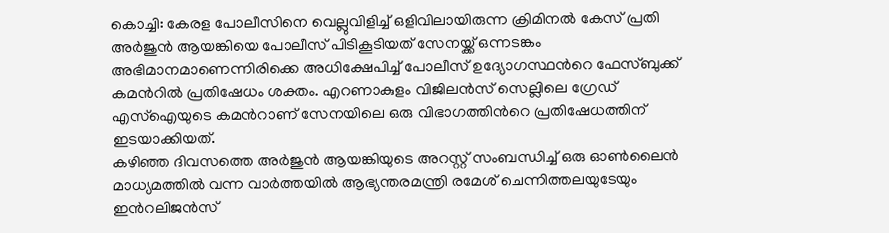കൊച്ചി: കേരള പോലീസിനെ വെല്ലുവിളിച്ച് ഒളിവിലായിരുന്ന ക്രിമിനൽ കേസ് പ്രതി അർജുൻ ആയങ്കിയെ പോലീസ് പിടികൂടിയത് സേനയ്ക്ക് ഒന്നടങ്കം അഭിമാനമാണെന്നിരിക്കെ അധിക്ഷേപിച്ച് പോലീസ് ഉദ്യോഗസ്ഥൻറെ ഫേസ്ബുക്ക് കമൻറിൽ പ്രതിഷേധം ശക്തം. എറണാകുളം വിജിലൻസ് സെല്ലിലെ ഗ്രേഡ് എസ്ഐയുടെ കമൻറാണ് സേനയിലെ ഒരു വിഭാഗത്തിൻറെ പ്രതിഷേധത്തിന് ഇടയാക്കിയത്.
കഴിഞ്ഞ ദിവസത്തെ അർജുൻ ആയങ്കിയുടെ അറസ്റ്റ് സംബന്ധിച്ച് ഒരു ഓൺലൈൻ മാധ്യമത്തിൽ വന്ന വാർത്തയിൽ ആഭ്യന്തരമന്ത്രി രമേശ് ചെന്നിത്തലയുടേയും ഇൻറലിജൻസ്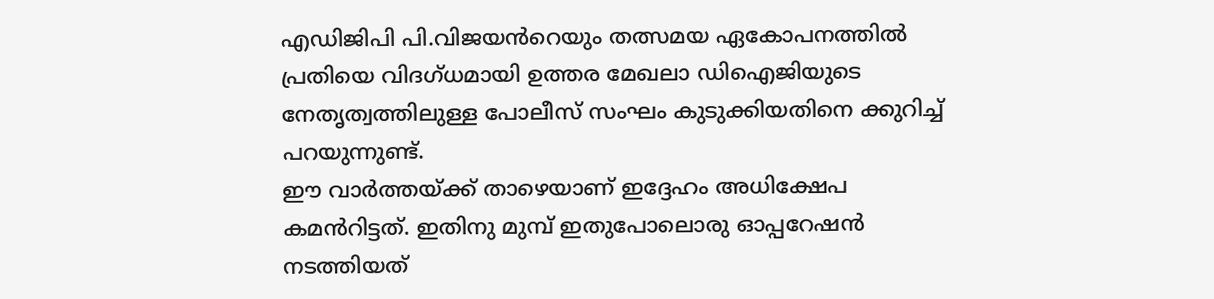എഡിജിപി പി.വിജയൻറെയും തത്സമയ ഏകോപനത്തിൽ പ്രതിയെ വിദഗ്ധമായി ഉത്തര മേഖലാ ഡിഐജിയുടെ നേതൃത്വത്തിലുള്ള പോലീസ് സംഘം കുടുക്കിയതിനെ ക്കുറിച്ച് പറയുന്നുണ്ട്.
ഈ വാർത്തയ്ക്ക് താഴെയാണ് ഇദ്ദേഹം അധിക്ഷേപ കമൻറിട്ടത്. ഇതിനു മുമ്പ് ഇതുപോലൊരു ഓപ്പറേഷൻ നടത്തിയത്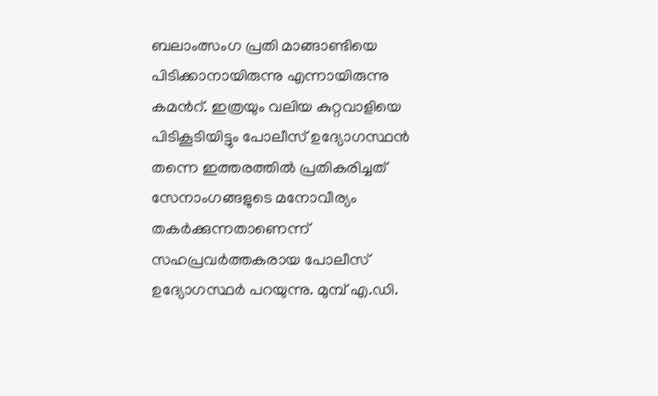ബലാംത്സംഗ പ്രതി മാങ്ങാണ്ടിയെ പിടിക്കാനായിരുന്നു എന്നായിരുന്നു കമൻറ്. ഇത്രയും വലിയ കുറ്റവാളിയെ പിടികൂടിയിട്ടും പോലീസ് ഉദ്യോഗസ്ഥൻ തന്നെ ഇത്തരത്തിൽ പ്രതികരിച്ചത് സേനാംഗങ്ങളുടെ മനോവീര്യം തകർക്കുന്നതാണെന്ന് സഹപ്രവർത്തകരായ പോലീസ് ഉദ്യോഗസ്ഥർ പറയുന്നു. മുമ്പ് എ.ഡി.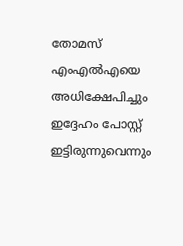തോമസ് എംഎൽഎയെ അധിക്ഷേപിച്ചും ഇദ്ദേഹം പോസ്റ്റ് ഇട്ടിരുന്നുവെന്നും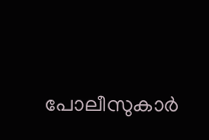പോലീസുകാർ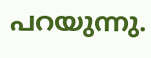പറയുന്നു.